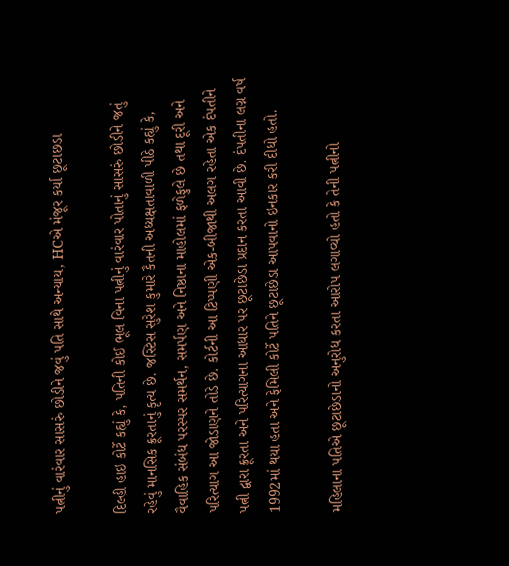પત્નીનું વારંવાર સાસરું છોડીને જવું પતિ સાથે અન્યાય, HCએ મંજૂર કર્યા છૂટાછડા

દિલ્હી હાઇ કોર્ટે કહ્યું કે, પતિની કોઈ ભૂલ વિના પત્નીનું વારંવાર પોતાનું સાસરું છોડીને જતું રહેવું માનસિક ક્રૂરતાનું કૃત્ય છે. જસ્ટિસ સુરેશ કુમારે કૈતની અધ્યક્ષતાવાળી પીઠે કહ્યું કે, વૈવાહિક સંબંધ પરસ્પર સમર્થન, સમર્પણ અને નિષ્ઠાના માહોલમાં ફળેફુલે છે તથા દૂરી અને પરિત્યાગ આ જોડાણને તોડે છે. કોર્ટની આ ટિપ્પણી એક-બીજાથી અલગ રહેતા એક દંપતીને પત્ની દ્વારા ક્રૂરતા અને પરિત્યાગના આધાર પર છૂટાછેડા પ્રદાન કરતા આવી છે. દંપતીના લગ્ન વર્ષ 1992માં થયા હતા અને ફેમિલી કોર્ટે પતિને છૂટાછેડા આપવાનો ઇનકાર કરી દીધો હતો.

મહિલાના પતિએ છૂટાછેડાનો અનુરોધ કરતા આરોપ લગાવ્યો હતો કે તેની પત્નીનો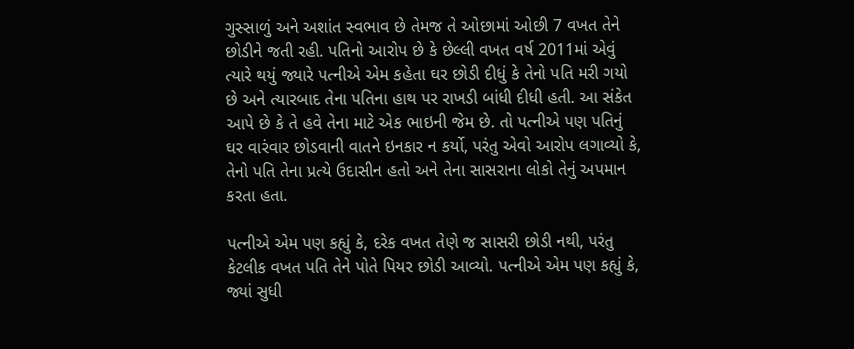ગુસ્સાળું અને અશાંત સ્વભાવ છે તેમજ તે ઓછામાં ઓછી 7 વખત તેને છોડીને જતી રહી. પતિનો આરોપ છે કે છેલ્લી વખત વર્ષ 2011માં એવું ત્યારે થયું જ્યારે પત્નીએ એમ કહેતા ઘર છોડી દીધું કે તેનો પતિ મરી ગયો છે અને ત્યારબાદ તેના પતિના હાથ પર રાખડી બાંધી દીધી હતી. આ સંકેત આપે છે કે તે હવે તેના માટે એક ભાઇની જેમ છે. તો પત્નીએ પણ પતિનું ઘર વારંવાર છોડવાની વાતને ઇનકાર ન કર્યો, પરંતુ એવો આરોપ લગાવ્યો કે, તેનો પતિ તેના પ્રત્યે ઉદાસીન હતો અને તેના સાસરાના લોકો તેનું અપમાન કરતા હતા.

પત્નીએ એમ પણ કહ્યું કે, દરેક વખત તેણે જ સાસરી છોડી નથી, પરંતુ કેટલીક વખત પતિ તેને પોતે પિયર છોડી આવ્યો. પત્નીએ એમ પણ કહ્યું કે, જ્યાં સુધી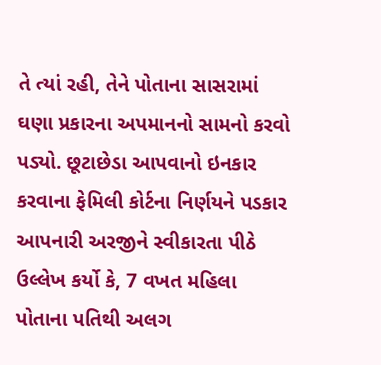તે ત્યાં રહી, તેને પોતાના સાસરામાં ઘણા પ્રકારના અપમાનનો સામનો કરવો પડ્યો. છૂટાછેડા આપવાનો ઇનકાર કરવાના ફેમિલી કોર્ટના નિર્ણયને પડકાર આપનારી અરજીને સ્વીકારતા પીઠે ઉલ્લેખ કર્યો કે, 7 વખત મહિલા પોતાના પતિથી અલગ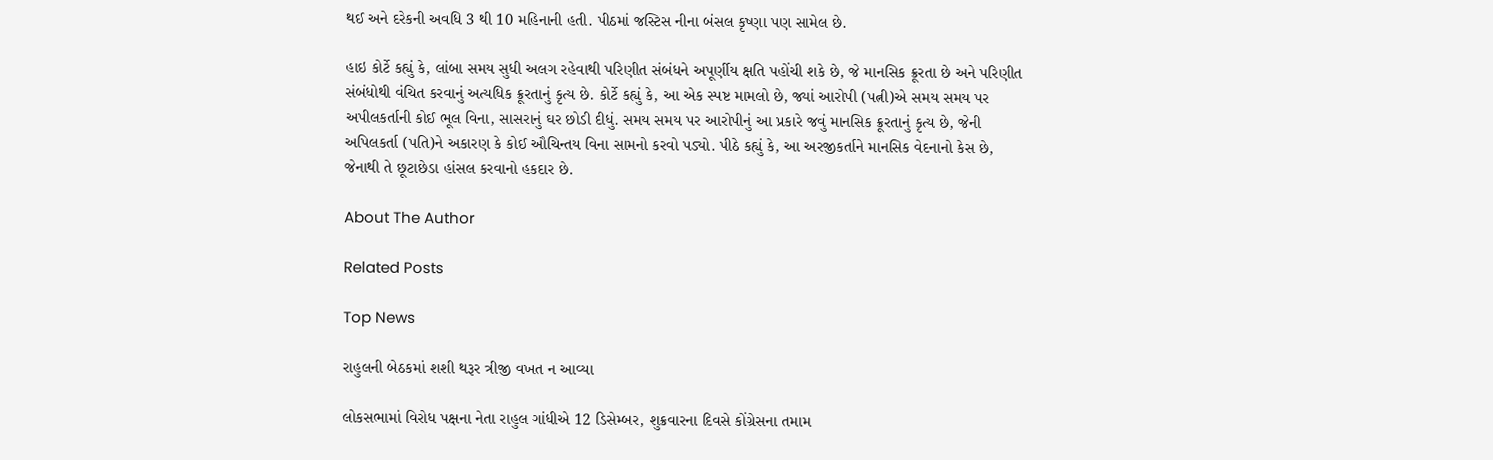થઈ અને દરેકની અવધિ 3 થી 10 મહિનાની હતી. પીઠમાં જસ્ટિસ નીના બંસલ કૃષ્ણા પણ સામેલ છે.

હાઇ કોર્ટે કહ્યું કે, લાંબા સમય સુધી અલગ રહેવાથી પરિણીત સંબંધને અપૂર્ણીય ક્ષતિ પહોંચી શકે છે, જે માનસિક ક્રૂરતા છે અને પરિણીત સંબંધોથી વંચિત કરવાનું અત્યધિક ક્રૂરતાનું કૃત્ય છે. કોર્ટે કહ્યું કે, આ એક સ્પષ્ટ મામલો છે, જ્યાં આરોપી (પત્ની)એ સમય સમય પર અપીલકર્તાની કોઈ ભૂલ વિના, સાસરાનું ઘર છોડી દીધું. સમય સમય પર આરોપીનું આ પ્રકારે જવું માનસિક ક્રૂરતાનું કૃત્ય છે, જેની અપિલકર્તા (પતિ)ને અકારણ કે કોઈ ઔચિન્તય વિના સામનો કરવો પડ્યો. પીઠે કહ્યું કે, આ અરજીકર્તાને માનસિક વેદનાનો કેસ છે, જેનાથી તે છૂટાછેડા હાંસલ કરવાનો હકદાર છે.

About The Author

Related Posts

Top News

રાહુલની બેઠકમાં શશી થરૂર ત્રીજી વખત ન આવ્યા

લોકસભામાં વિરોધ પક્ષના નેતા રાહુલ ગાંધીએ 12 ડિસેમ્બર, શુક્રવારના દિવસે કોંગ્રેસના તમામ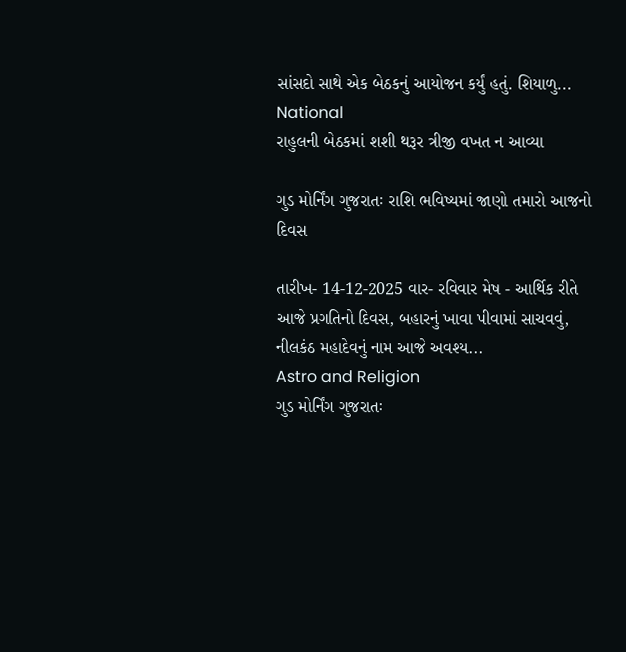સાંસદો સાથે એક બેઠકનું આયોજન કર્યું હતું. શિયાળુ...
National
રાહુલની બેઠકમાં શશી થરૂર ત્રીજી વખત ન આવ્યા

ગુડ મોર્નિંગ ગુજરાતઃ રાશિ ભવિષ્યમાં જાણો તમારો આજનો દિવસ

તારીખ- 14-12-2025 વાર- રવિવાર મેષ - આર્થિક રીતે આજે પ્રગતિનો દિવસ, બહારનું ખાવા પીવામાં સાચવવું, નીલકંઠ મહાદેવનું નામ આજે અવશ્ય...
Astro and Religion
ગુડ મોર્નિંગ ગુજરાતઃ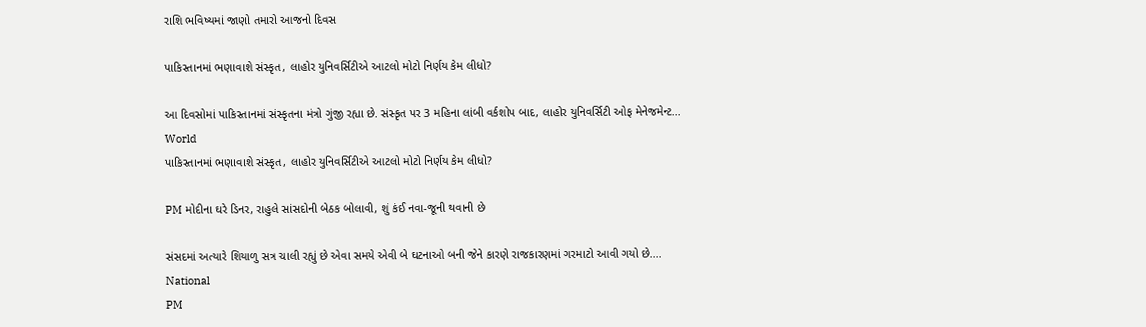રાશિ ભવિષ્યમાં જાણો તમારો આજનો દિવસ

પાકિસ્તાનમાં ભણાવાશે સંસ્કૃત, લાહોર યુનિવર્સિટીએ આટલો મોટો નિર્ણય કેમ લીધો?

આ દિવસોમાં પાકિસ્તાનમાં સંસ્કૃતના મંત્રો ગુંજી રહ્યા છે. સંસ્કૃત પર 3 મહિના લાંબી વર્કશોપ બાદ, લાહોર યુનિવર્સિટી ઓફ મેનેજમેન્ટ...
World
પાકિસ્તાનમાં ભણાવાશે સંસ્કૃત, લાહોર યુનિવર્સિટીએ આટલો મોટો નિર્ણય કેમ લીધો?

PM મોદીના ઘરે ડિનર, રાહુલે સાંસદોની બેઠક બોલાવી, શું કંઈ નવા-જૂની થવાની છે

સંસદમાં અત્યારે શિયાળુ સત્ર ચાલી રહ્યું છે એવા સમયે એવી બે ઘટનાઓ બની જેને કારણે રાજકારણમાં ગરમાટો આવી ગયો છે....
National
PM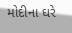મોદીના ઘરે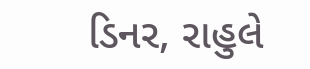ડિનર, રાહુલે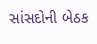સાંસદોની બેઠક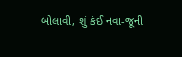બોલાવી, શું કંઈ નવા-જૂની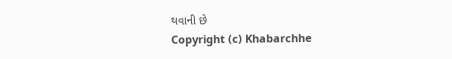થવાની છે
Copyright (c) Khabarchhe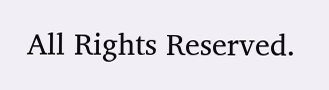All Rights Reserved.